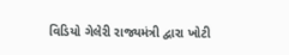વિડિયો ગેલેરી રાજ્યમંત્રી દ્વારા ખોટી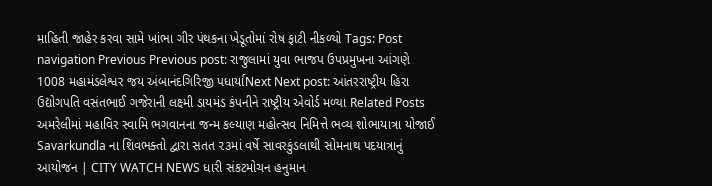માહિતી જાહેર કરવા સામે ખાંભા ગીર પંથકના ખેડૂતોમાં રોષ ફાટી નીકળ્યો Tags: Post navigation Previous Previous post: રાજુલામાં યુવા ભાજપ ઉપપ્રમુખના આંગણે 1008 મહામંડલેશ્વર જય અંબાનંદગિરિજી પધાર્યાNext Next post: આંતરરાષ્ટ્રીય હિરા ઉદ્યોગપતિ વસંતભાઈ ગજેરાની લક્ષ્મી ડાયમંડ કંપનીને રાષ્ટ્રીય એવોર્ડ મળ્યા Related Posts અમરેલીમાં મહાવિર સ્વામિ ભગવાનના જન્મ કલ્યાણ મહોત્સવ નિમિત્તે ભવ્ય શોભાયાત્રા યોજાઈ Savarkundla ના શિવભક્તો દ્વારા સતત ૨૩માં વર્ષે સાવરકુંડલાથી સોમનાથ પદયાત્રાનું આયોજન | CITY WATCH NEWS ધારી સંકટમોચન હનુમાન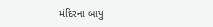મંદિરના બાપુ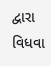દ્વારા વિધવા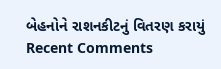બેહનોને રાશનકીટનું વિતરણ કરાયું
Recent Comments